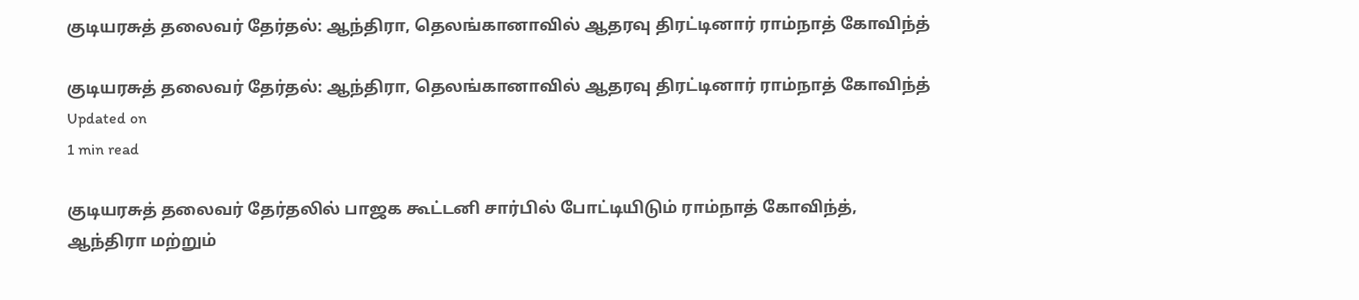குடியரசுத் தலைவர் தேர்தல்: ஆந்திரா, தெலங்கானாவில் ஆதரவு திரட்டினார் ராம்நாத் கோவிந்த்

குடியரசுத் தலைவர் தேர்தல்: ஆந்திரா, தெலங்கானாவில் ஆதரவு திரட்டினார் ராம்நாத் கோவிந்த்
Updated on
1 min read

குடியரசுத் தலைவர் தேர்தலில் பாஜக கூட்டனி சார்பில் போட்டியிடும் ராம்நாத் கோவிந்த், ஆந்திரா மற்றும்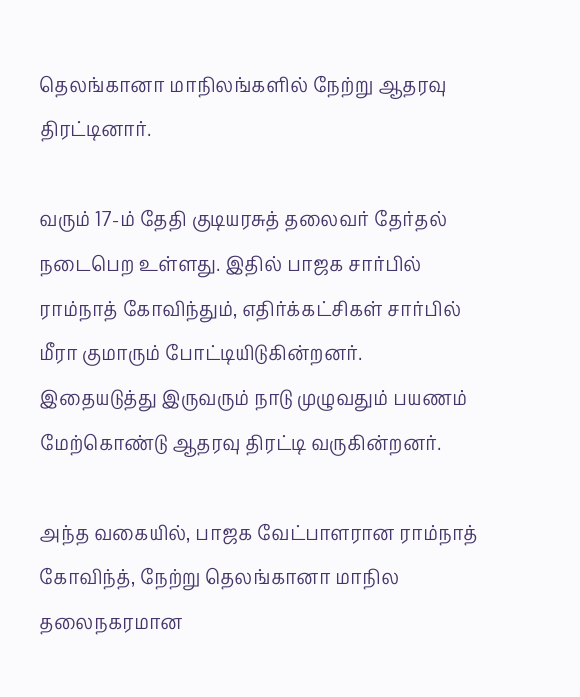தெலங்கானா மாநிலங்களில் நேற்று ஆதரவு திரட்டினார்.

வரும் 17-ம் தேதி குடியரசுத் தலைவர் தேர்தல் நடைபெற உள்ளது. இதில் பாஜக சார்பில் ராம்நாத் கோவிந்தும், எதிர்க்கட்சிகள் சார்பில் மீரா குமாரும் போட்டியிடுகின்றனர். இதையடுத்து இருவரும் நாடு முழுவதும் பயணம் மேற்கொண்டு ஆதரவு திரட்டி வருகின்றனர்.

அந்த வகையில், பாஜக வேட்பாளரான ராம்நாத் கோவிந்த், நேற்று தெலங்கானா மாநில தலைநகரமான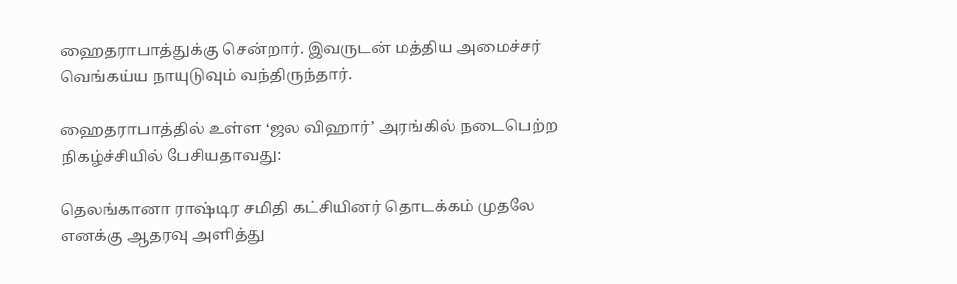ஹைதராபாத்துக்கு சென்றார். இவருடன் மத்திய அமைச்சர் வெங்கய்ய நாயுடுவும் வந்திருந்தார்.

ஹைதராபாத்தில் உள்ள ‘ஜல விஹார்’ அரங்கில் நடைபெற்ற நிகழ்ச்சியில் பேசியதாவது:

தெலங்கானா ராஷ்டிர சமிதி கட்சியினர் தொடக்கம் முதலே எனக்கு ஆதரவு அளித்து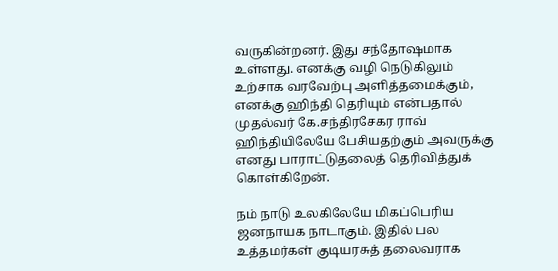வருகின்றனர். இது சந்தோஷமாக உள்ளது. எனக்கு வழி நெடுகிலும் உற்சாக வரவேற்பு அளித்தமைக்கும், எனக்கு ஹிந்தி தெரியும் என்பதால் முதல்வர் கே.சந்திரசேகர ராவ் ஹிந்தியிலேயே பேசியதற்கும் அவருக்கு எனது பாராட்டுதலைத் தெரிவித்துக் கொள்கிறேன்.

நம் நாடு உலகிலேயே மிகப்பெரிய ஜனநாயக நாடாகும். இதில் பல உத்தமர்கள் குடியரசுத் தலைவராக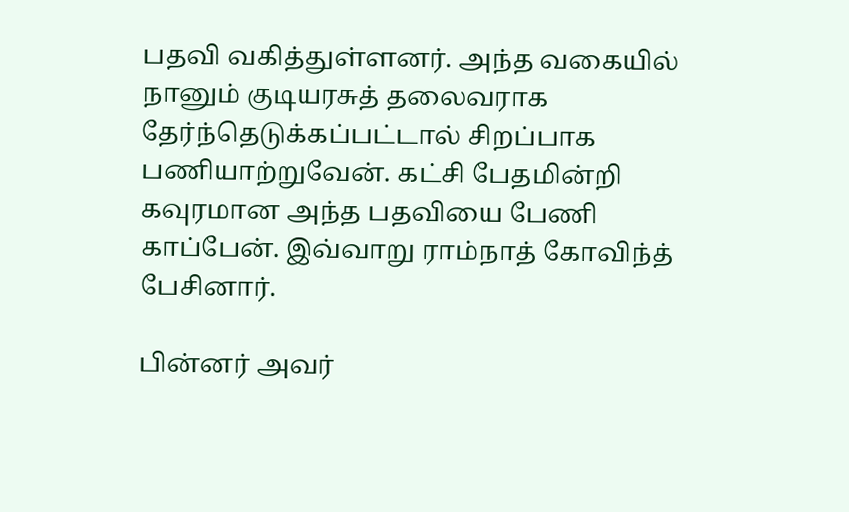பதவி வகித்துள்ளனர். அந்த வகையில் நானும் குடியரசுத் தலைவராக தேர்ந்தெடுக்கப்பட்டால் சிறப்பாக பணியாற்றுவேன். கட்சி பேதமின்றி கவுரமான அந்த பதவியை பேணி காப்பேன். இவ்வாறு ராம்நாத் கோவிந்த் பேசினார்.

பின்னர் அவர்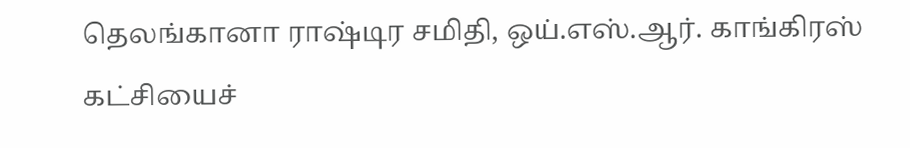தெலங்கானா ராஷ்டிர சமிதி, ஒய்.எஸ்.ஆர். காங்கிரஸ் கட்சியைச்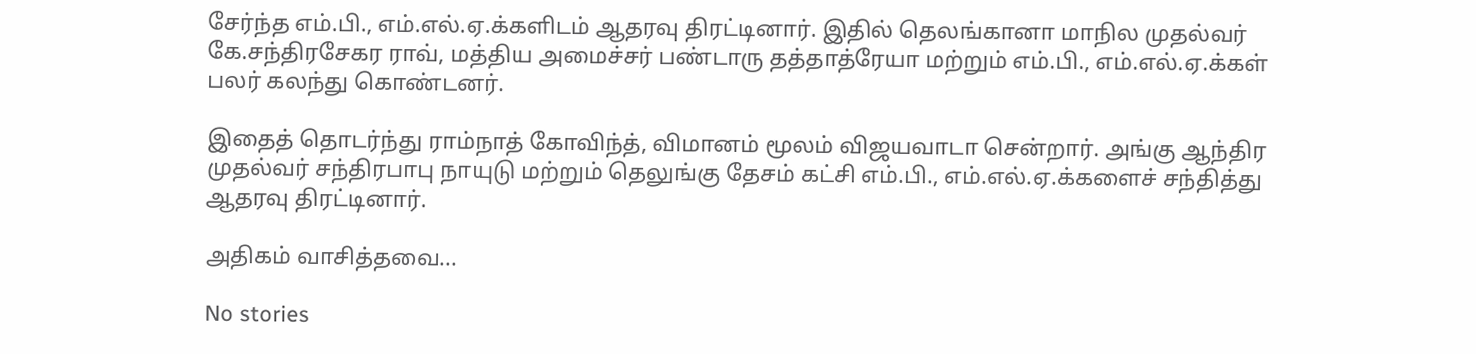சேர்ந்த எம்.பி., எம்.எல்.ஏ.க்களிடம் ஆதரவு திரட்டினார். இதில் தெலங்கானா மாநில முதல்வர் கே.சந்திரசேகர ராவ், மத்திய அமைச்சர் பண்டாரு தத்தாத்ரேயா மற்றும் எம்.பி., எம்.எல்.ஏ.க்கள் பலர் கலந்து கொண்டனர்.

இதைத் தொடர்ந்து ராம்நாத் கோவிந்த், விமானம் மூலம் விஜயவாடா சென்றார். அங்கு ஆந்திர முதல்வர் சந்திரபாபு நாயுடு மற்றும் தெலுங்கு தேசம் கட்சி எம்.பி., எம்.எல்.ஏ.க்களைச் சந்தித்து ஆதரவு திரட்டினார்.

அதிகம் வாசித்தவை...

No stories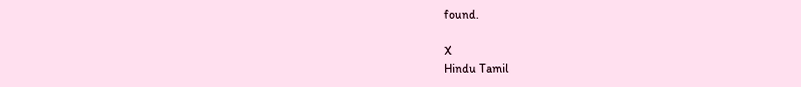found.

X
Hindu Tamil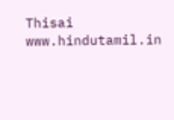Thisai
www.hindutamil.in